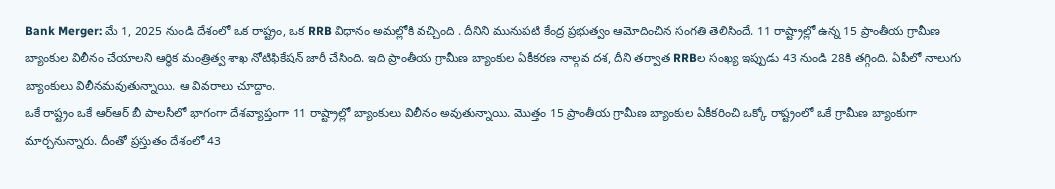Bank Merger: మే 1, 2025 నుండి దేశంలో ఒక రాష్ట్రం, ఒక RRB విధానం అమల్లోకి వచ్చింది . దీనిని మునుపటి కేంద్ర ప్రభుత్వం ఆమోదించిన సంగతి తెలిసిందే. 11 రాష్ట్రాల్లో ఉన్న 15 ప్రాంతీయ గ్రామీణ బ్యాంకుల విలీనం చేయాలని ఆర్థిక మంత్రిత్వ శాఖ నోటిఫికేషన్ జారీ చేసింది. ఇది ప్రాంతీయ గ్రామీణ బ్యాంకుల ఏకీకరణ నాల్గవ దశ, దీని తర్వాత RRBల సంఖ్య ఇప్పుడు 43 నుండి 28కి తగ్గింది. ఏపీలో నాలుగు బ్యాంకులు విలీనమవుతున్నాయి. ఆ వివరాలు చూద్దాం.
ఒకే రాష్ట్రం ఒకే ఆర్ఆర్ బీ పాలసీలో భాగంగా దేశవ్యాప్తంగా 11 రాష్ట్రాల్లో బ్యాంకులు విలీనం అవుతున్నాయి. మొత్తం 15 ప్రాంతీయ గ్రామీణ బ్యాంకుల ఏకీకరించి ఒక్కో రాష్ట్రంలో ఒకే గ్రామీణ బ్యాంకుగా మార్చనున్నారు. దీంతో ప్రస్తుతం దేశంలో 43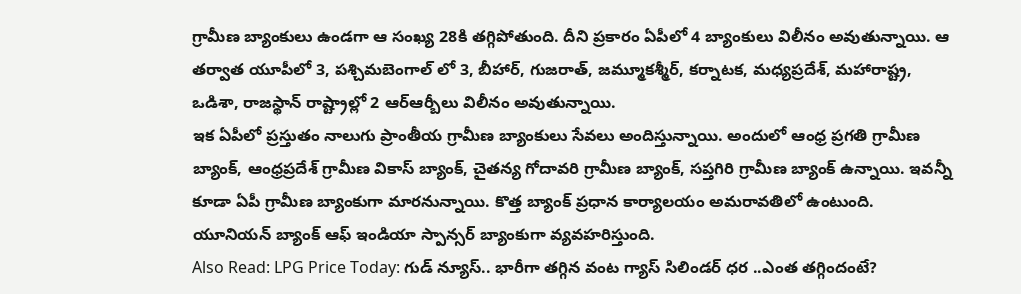గ్రామీణ బ్యాంకులు ఉండగా ఆ సంఖ్య 28కి తగ్గిపోతుంది. దీని ప్రకారం ఏపీలో 4 బ్యాంకులు విలీనం అవుతున్నాయి. ఆ తర్వాత యూపీలో 3, పశ్చిమబెంగాల్ లో 3, బీహార్, గుజరాత్, జమ్మూకశ్మీర్, కర్నాటక, మధ్యప్రదేశ్, మహారాష్ట్ర, ఒడిశా, రాజస్థాన్ రాష్ట్రాల్లో 2 ఆర్ఆర్బీలు విలీనం అవుతున్నాయి.
ఇక ఏపీలో ప్రస్తుతం నాలుగు ప్రాంతీయ గ్రామీణ బ్యాంకులు సేవలు అందిస్తున్నాయి. అందులో ఆంధ్ర ప్రగతి గ్రామీణ బ్యాంక్, ఆంధ్రప్రదేశ్ గ్రామీణ వికాస్ బ్యాంక్, చైతన్య గోదావరి గ్రామీణ బ్యాంక్, సప్తగిరి గ్రామీణ బ్యాంక్ ఉన్నాయి. ఇవన్నీ కూడా ఏపీ గ్రామీణ బ్యాంకుగా మారనున్నాయి. కొత్త బ్యాంక్ ప్రధాన కార్యాలయం అమరావతిలో ఉంటుంది. యూనియన్ బ్యాంక్ ఆఫ్ ఇండియా స్పాన్సర్ బ్యాంకుగా వ్యవహరిస్తుంది.
Also Read: LPG Price Today: గుడ్ న్యూస్.. భారీగా తగ్గిన వంట గ్యాస్ సిలిండర్ ధర ..ఎంత తగ్గిందంటే?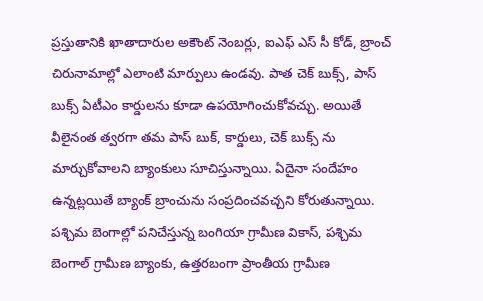ప్రస్తుతానికి ఖాతాదారుల అకౌంట్ నెంబర్లు, ఐఎఫ్ ఎస్ సీ కోడ్, బ్రాంచ్ చిరునామాల్లో ఎలాంటి మార్పులు ఉండవు. పాత చెక్ బుక్స్, పాస్ బుక్స్ ఏటీఎం కార్డులను కూడా ఉపయోగించుకోవచ్చు. అయితే వీలైనంత త్వరగా తమ పాస్ బుక్, కార్డులు, చెక్ బుక్స్ ను మార్చుకోవాలని బ్యాంకులు సూచిస్తున్నాయి. ఏదైనా సందేహం ఉన్నట్లయితే బ్యాంక్ బ్రాంచును సంప్రదించవచ్చని కోరుతున్నాయి.
పశ్చిమ బెంగాల్లో పనిచేస్తున్న బంగియా గ్రామీణ వికాస్, పశ్చిమ బెంగాల్ గ్రామీణ బ్యాంకు, ఉత్తరబంగా ప్రాంతీయ గ్రామీణ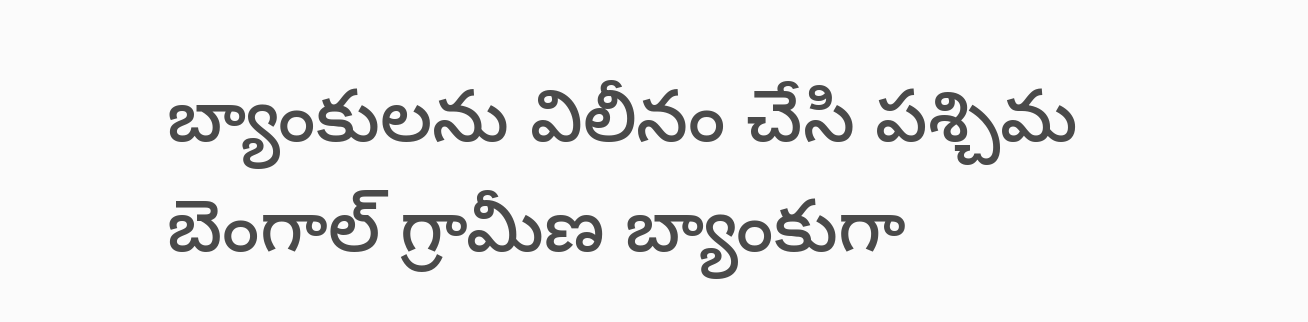బ్యాంకులను విలీనం చేసి పశ్చిమ బెంగాల్ గ్రామీణ బ్యాంకుగా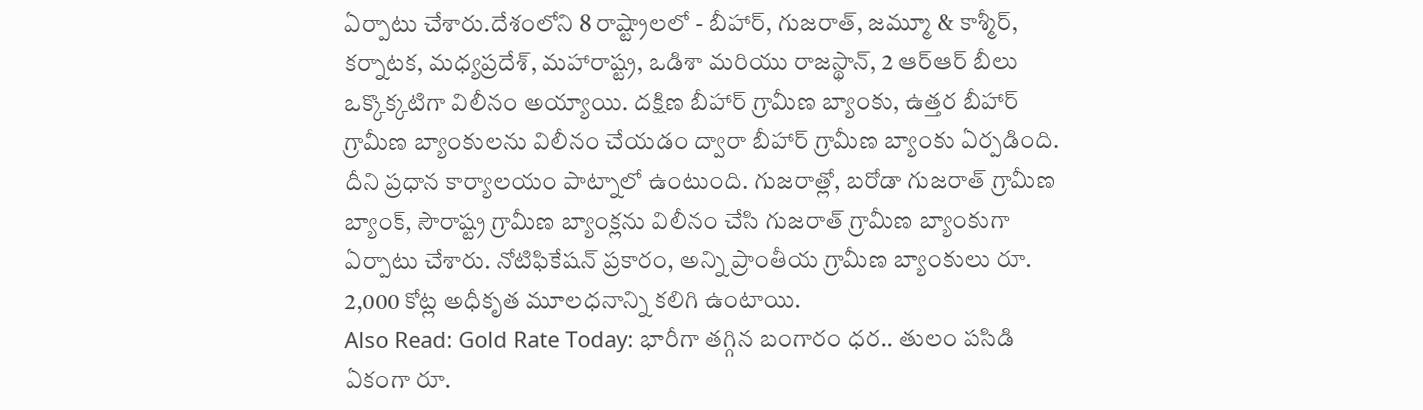ఏర్పాటు చేశారు.దేశంలోని 8 రాష్ట్రాలలో - బీహార్, గుజరాత్, జమ్మూ & కాశ్మీర్, కర్నాటక, మధ్యప్రదేశ్, మహారాష్ట్ర, ఒడిశా మరియు రాజస్థాన్, 2 ఆర్ఆర్ బీలు ఒక్కొక్కటిగా విలీనం అయ్యాయి. దక్షిణ బీహార్ గ్రామీణ బ్యాంకు, ఉత్తర బీహార్ గ్రామీణ బ్యాంకులను విలీనం చేయడం ద్వారా బీహార్ గ్రామీణ బ్యాంకు ఏర్పడింది. దీని ప్రధాన కార్యాలయం పాట్నాలో ఉంటుంది. గుజరాత్లో, బరోడా గుజరాత్ గ్రామీణ బ్యాంక్, సౌరాష్ట్ర గ్రామీణ బ్యాంక్లను విలీనం చేసి గుజరాత్ గ్రామీణ బ్యాంకుగా ఏర్పాటు చేశారు. నోటిఫికేషన్ ప్రకారం, అన్ని ప్రాంతీయ గ్రామీణ బ్యాంకులు రూ. 2,000 కోట్ల అధీకృత మూలధనాన్ని కలిగి ఉంటాయి.
Also Read: Gold Rate Today: భారీగా తగ్గిన బంగారం ధర.. తులం పసిడి ఏకంగా రూ.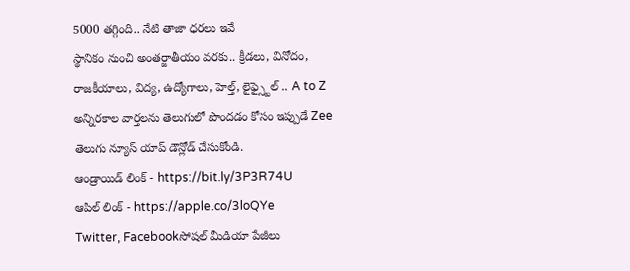5000 తగ్గింది.. నేటి తాజా ధరలు ఇవే
స్థానికం నుంచి అంతర్జాతీయం వరకు.. క్రీడలు, వినోదం, రాజకీయాలు, విద్య, ఉద్యోగాలు, హెల్త్, లైఫ్స్టైల్ .. A to Z అన్నిరకాల వార్తలను తెలుగులో పొందడం కోసం ఇప్పుడే Zee తెలుగు న్యూస్ యాప్ డౌన్లోడ్ చేసుకోండి.
ఆండ్రాయిడ్ లింక్ - https://bit.ly/3P3R74U
ఆపిల్ లింక్ - https://apple.co/3loQYe
Twitter, Facebookసోషల్ మీడియా పేజీలు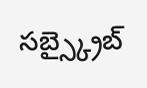సబ్స్క్రైబ్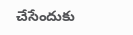చేసేందుకు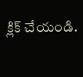క్లిక్ చేయండి.